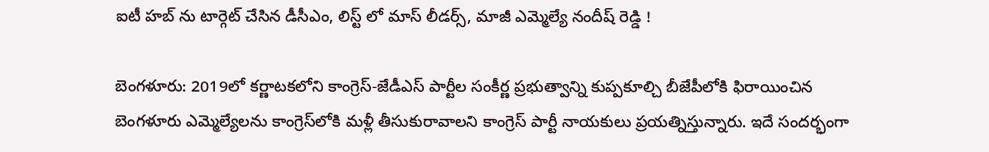ఐటీ హబ్ ను టార్గెట్ చేసిన డీసీఎం, లిస్ట్ లో మాస్ లీడర్స్, మాజీ ఎమ్మెల్యే నందీష్ రెడ్డి !

బెంగళూరు: 2019లో కర్ణాటకలోని కాంగ్రెస్-జేడీఎస్ పార్టీల సంకీర్ణ ప్రభుత్వాన్ని కుప్పకూల్చి బీజేపీలోకి ఫిరాయించిన బెంగళూరు ఎమ్మెల్యేలను కాంగ్రెస్‌లోకి మళ్లీ తీసుకురావాలని కాంగ్రెస్ పార్టీ నాయకులు ప్రయత్నిస్తున్నారు. ఇదే సందర్భంగా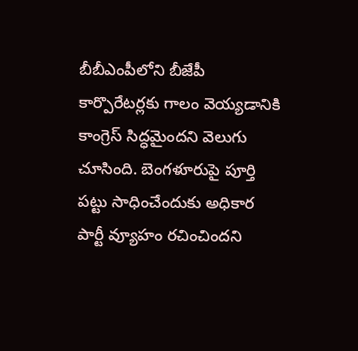బీబీఎంపీలోని బీజేపీ కార్పొరేటర్లకు గాలం వెయ్యడానికి కాంగ్రెస్ సిద్ధమైందని వెలుగు చూసింది. బెంగళూరుపై పూర్తి పట్టు సాధించేందుకు అధికార పార్టీ వ్యూహం రచించిందని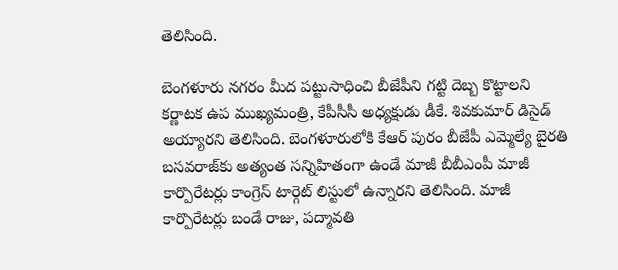తెలిసింది.

బెంగళూరు నగరం మీద పట్టుసాధించి బీజేపీని గట్టి దెబ్బ కొట్టాలని కర్ణాటక ఉప ముఖ్యమంత్రి, కేపీసీసీ అధ్యక్షుడు డీకే. శివకుమార్ డిసైడ్ అయ్యారని తెలిసింది. బెంగళూరులోకి కేఆర్ పురం బీజేపీ ఎమ్మెల్యే బైరతి బసవరాజ్‌కు అత్యంత సన్నిహితంగా ఉండే మాజీ బీబీఎంపీ మాజీ కార్పొరేటర్లు కాంగ్రెస్ టార్గెట్ లిస్టులో ఉన్నారని తెలిసింది. మాజీ కార్పొరేటర్లు బండే రాజు, పద్మావతి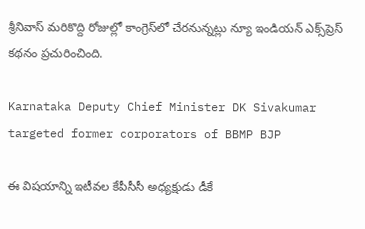శ్రీనివాస్ మరికొద్ది రోజుల్లో కాంగ్రెస్‌లో చేరనున్నట్లు న్యూ ఇండియన్ ఎక్స్‌ప్రెస్ కథనం ప్రచురించింది.

Karnataka Deputy Chief Minister DK Sivakumar targeted former corporators of BBMP BJP

ఈ విషయాన్ని ఇటీవల కేపీసీసీ అధ్యక్షుడు డీకే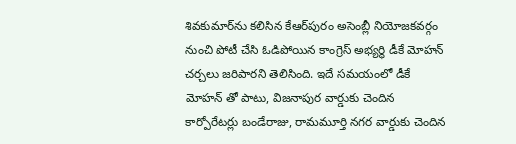శివకుమార్‌ను కలిసిన కేఆర్‌పురం అసెంబ్లీ నియోజకవర్గం నుంచి పోటీ చేసి ఓడిపోయిన కాంగ్రెస్ అభ్యర్థి డీకే మోహన్‌ చర్చలు జరిపారని తెలిసింది. ఇదే సమయంలో డీకే మోహన్ తో పాటు, విజనాపుర వార్డుకు చెందిన కార్పోరేటర్లు బండేరాజు, రామమూర్తి నగర వార్డుకు చెందిన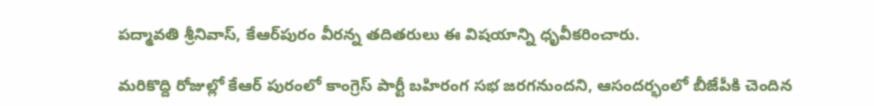పద్మావతి శ్రీనివాస్‌, కేఆర్‌పురం వీరన్న తదితరులు ఈ విషయాన్ని ధృవీకరించారు.

మరికొద్ది రోజుల్లో కేఆర్ పురంలో కాంగ్రెస్ పార్టీ బహిరంగ సభ జరగనుందని, ఆసందర్భంలో బీజేపీకి చెందిన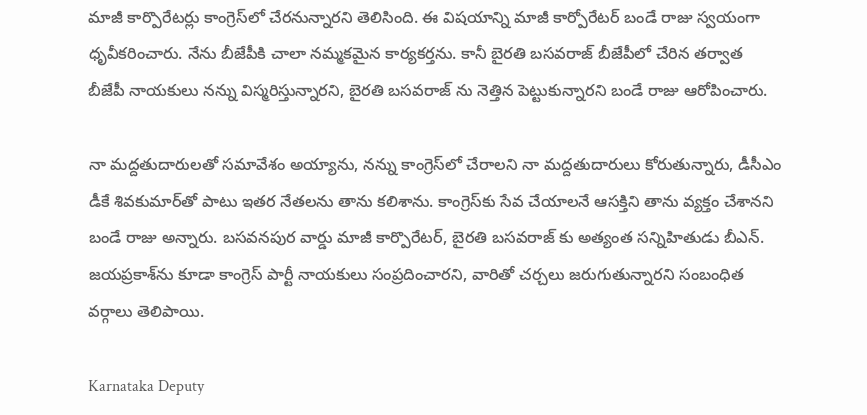మాజీ కార్పొరేటర్లు కాంగ్రెస్‌లో చేరనున్నారని తెలిసింది. ఈ విషయాన్ని మాజీ కార్పోరేటర్ బండే రాజు స్వయంగా ధృవీకరించారు. నేను బీజేపీకి చాలా నమ్మకమైన కార్యకర్తను. కానీ బైరతి బసవరాజ్ బీజేపీలో చేరిన తర్వాత బీజేపీ నాయకులు నన్ను విస్మరిస్తున్నారని, బైరతి బసవరాజ్ ను నెత్తిన పెట్టుకున్నారని బండే రాజు ఆరోపించారు.

నా మద్దతుదారులతో సమావేశం అయ్యాను, నన్ను కాంగ్రెస్‌లో చేరాలని నా మద్దతుదారులు కోరుతున్నారు, డీసీఎం డీకే శివకుమార్‌తో పాటు ఇతర నేతలను తాను కలిశాను. కాంగ్రెస్‌కు సేవ చేయాలనే ఆసక్తిని తాను వ్యక్తం చేశానని బండే రాజు అన్నారు. బసవనపుర వార్డు మాజీ కార్పొరేటర్‌, బైరతి బసవరాజ్‌ కు అత్యంత సన్నిహితుడు బీఎన్‌. జయప్రకాశ్‌ను కూడా కాంగ్రెస్ పార్టీ నాయకులు సంప్రదించారని, వారితో చర్చలు జరుగుతున్నారని సంబంధిత వర్గాలు తెలిపాయి.

Karnataka Deputy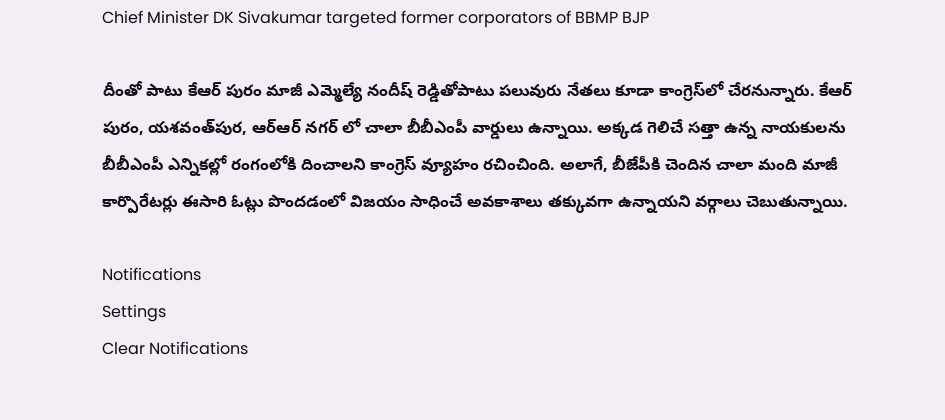Chief Minister DK Sivakumar targeted former corporators of BBMP BJP

దీంతో పాటు కేఆర్ పురం మాజీ ఎమ్మెల్యే నందీష్ రెడ్డితోపాటు పలువురు నేతలు కూడా కాంగ్రెస్‌లో చేరనున్నారు. కేఆర్ పురం, యశవంత్‌పుర, ఆర్‌ఆర్‌ నగర్‌ లో చాలా బీబీఎంపీ వార్డులు ఉన్నాయి. అక్కడ గెలిచే సత్తా ఉన్న నాయకులను బీబీఎంపీ ఎన్నికల్లో రంగంలోకి దించాలని కాంగ్రెస్ వ్యూహం రచించింది. అలాగే, బీజేపీకి చెందిన చాలా మంది మాజీ కార్పొరేటర్లు ఈసారి ఓట్లు పొందడంలో విజయం సాధించే అవకాశాలు తక్కువగా ఉన్నాయని వర్గాలు చెబుతున్నాయి.

Notifications
Settings
Clear Notifications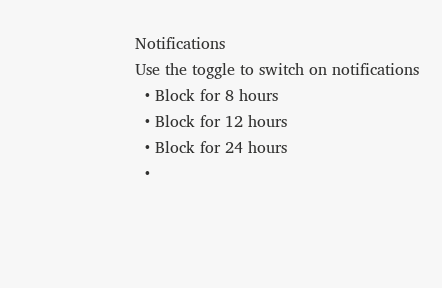Notifications
Use the toggle to switch on notifications
  • Block for 8 hours
  • Block for 12 hours
  • Block for 24 hours
  •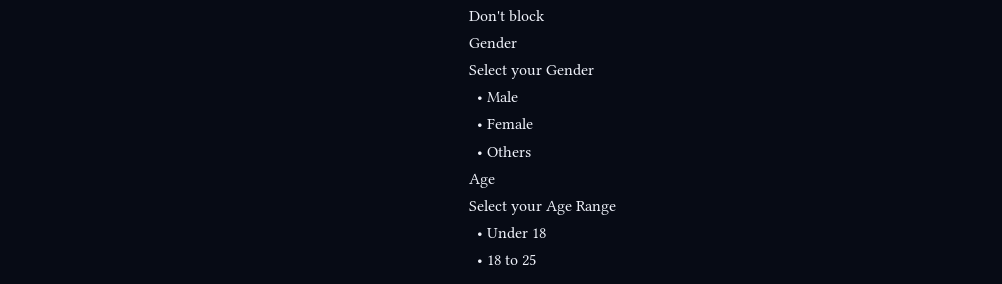Don't block
Gender
Select your Gender
  • Male
  • Female
  • Others
Age
Select your Age Range
  • Under 18
  • 18 to 25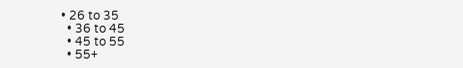• 26 to 35
  • 36 to 45
  • 45 to 55
  • 55+